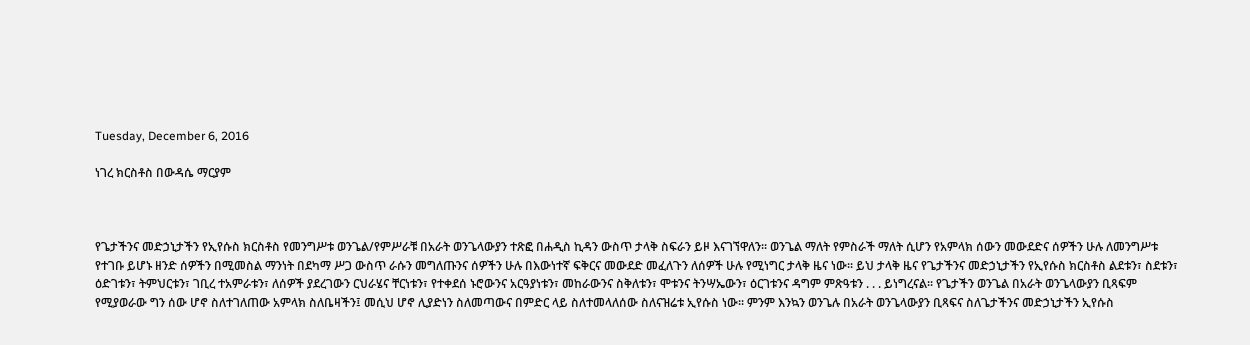Tuesday, December 6, 2016

ነገረ ክርስቶስ በውዳሴ ማርያም



የጌታችንና መድኃኒታችን የኢየሱስ ክርስቶስ የመንግሥቱ ወንጌል/የምሥራቹ በአራት ወንጌላውያን ተጽፎ በሐዲስ ኪዳን ውስጥ ታላቅ ስፍራን ይዞ እናገኘዋለን፡፡ ወንጌል ማለት የምስራች ማለት ሲሆን የአምላክ ሰውን መውደድና ሰዎችን ሁሉ ለመንግሥቱ የተገቡ ይሆኑ ዘንድ ሰዎችን በሚመስል ማንነት በደካማ ሥጋ ውስጥ ራሱን መግለጡንና ሰዎችን ሁሉ በእውነተኛ ፍቅርና መውደድ መፈለጉን ለሰዎች ሁሉ የሚነግር ታላቅ ዜና ነው፡፡ ይህ ታላቅ ዜና የጌታችንና መድኃኒታችን የኢየሱስ ክርስቶስ ልደቱን፣ ስደቱን፣ ዕድገቱን፣ ትምህርቱን፣ ገቢረ ተአምራቱን፣ ለሰዎች ያደረገውን ርህራሄና ቸርነቱን፣ የተቀደሰ ኑሮውንና አርዓያነቱን፣ መከራውንና ስቅለቱን፣ ሞቱንና ትንሣኤውን፣ ዕርገቱንና ዳግም ምጽዓቱን . . . ይነግረናል፡፡ የጌታችን ወንጌል በአራት ወንጌላውያን ቢጻፍም የሚያወራው ግን ሰው ሆኖ ስለተገለጠው አምላክ ስለቤዛችን፤ መሲህ ሆኖ ሊያድነን ስለመጣውና በምድር ላይ ስለተመላለሰው ስለናዝሬቱ ኢየሱስ ነው፡፡ ምንም እንኳን ወንጌሉ በአራት ወንጌላውያን ቢጻፍና ስለጌታችንና መድኃኒታችን ኢየሱስ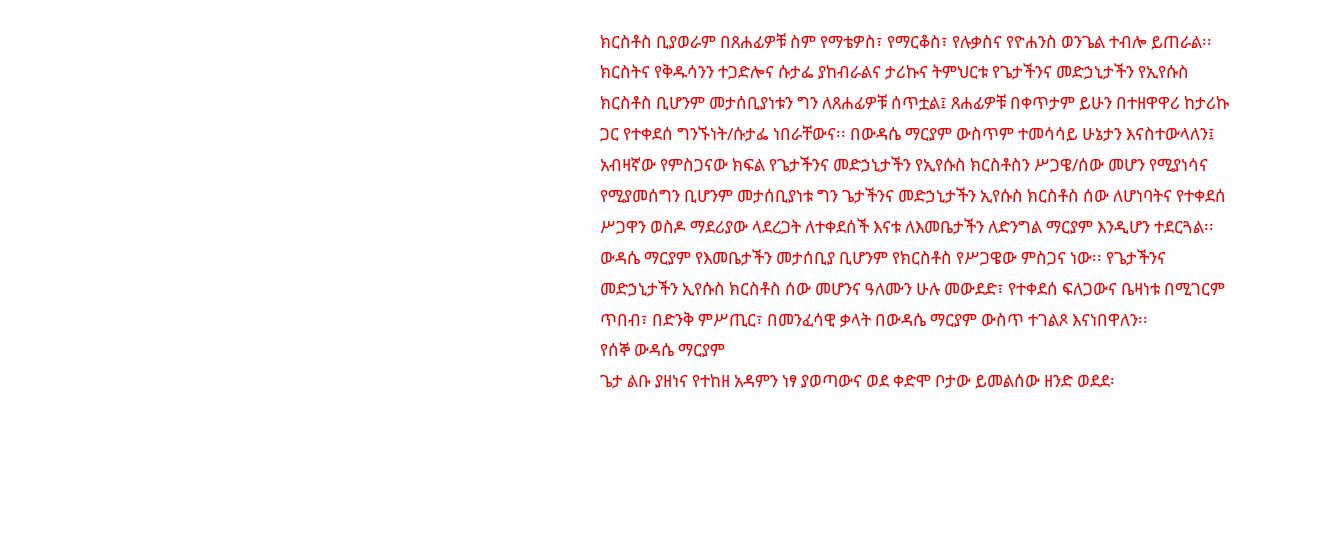ክርስቶስ ቢያወራም በጸሐፊዎቹ ስም የማቴዎስ፣ የማርቆስ፣ የሉቃስና የዮሐንስ ወንጌል ተብሎ ይጠራል፡፡ ክርስትና የቅዱሳንን ተጋድሎና ሱታፌ ያከብራልና ታሪኩና ትምህርቱ የጌታችንና መድኃኒታችን የኢየሱስ ክርስቶስ ቢሆንም መታሰቢያነቱን ግን ለጸሐፊዎቹ ሰጥቷል፤ ጸሐፊዎቹ በቀጥታም ይሁን በተዘዋዋሪ ከታሪኩ ጋር የተቀደሰ ግንኙነት/ሱታፌ ነበራቸውና፡፡ በውዳሴ ማርያም ውስጥም ተመሳሳይ ሁኔታን እናስተውላለን፤ አብዛኛው የምስጋናው ክፍል የጌታችንና መድኃኒታችን የኢየሱስ ክርስቶስን ሥጋዌ/ሰው መሆን የሚያነሳና የሚያመሰግን ቢሆንም መታሰቢያነቱ ግን ጌታችንና መድኃኒታችን ኢየሱስ ክርስቶስ ሰው ለሆነባትና የተቀደሰ ሥጋዋን ወስዶ ማደሪያው ላደረጋት ለተቀደሰች እናቱ ለእመቤታችን ለድንግል ማርያም እንዲሆን ተደርጓል፡፡ ውዳሴ ማርያም የእመቤታችን መታሰቢያ ቢሆንም የክርስቶስ የሥጋዌው ምስጋና ነው፡፡ የጌታችንና መድኃኒታችን ኢየሱስ ክርስቶስ ሰው መሆንና ዓለሙን ሁሉ መውደድ፣ የተቀደሰ ፍለጋውና ቤዛነቱ በሚገርም ጥበብ፣ በድንቅ ምሥጢር፣ በመንፈሳዊ ቃላት በውዳሴ ማርያም ውስጥ ተገልጾ እናነበዋለን፡፡
የሰኞ ውዳሴ ማርያም
ጌታ ልቡ ያዘነና የተከዘ አዳምን ነፃ ያወጣውና ወደ ቀድሞ ቦታው ይመልሰው ዘንድ ወደደ፡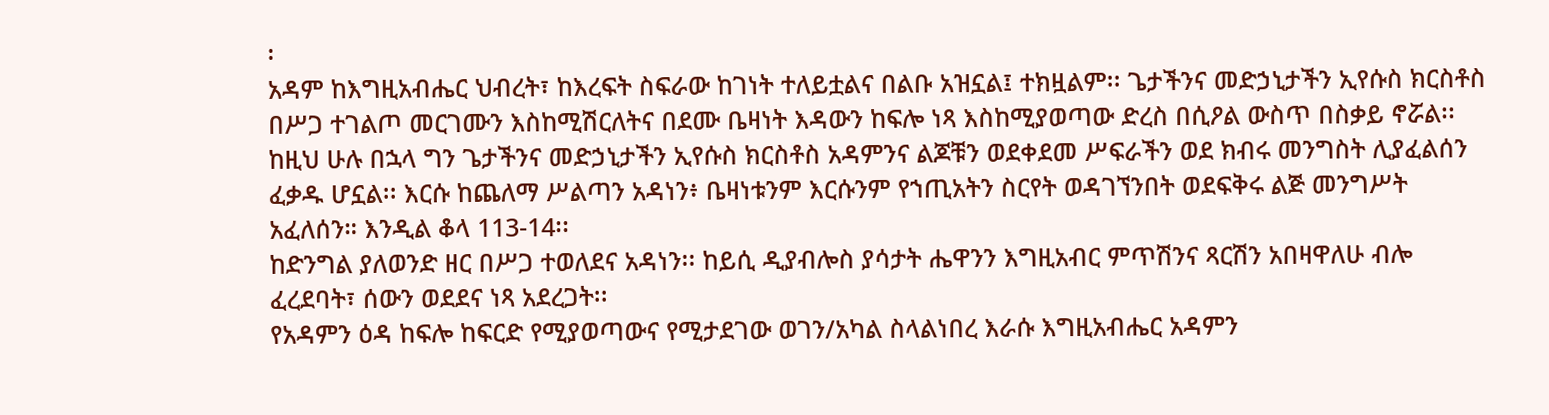፡
አዳም ከእግዚአብሔር ህብረት፣ ከእረፍት ስፍራው ከገነት ተለይቷልና በልቡ አዝኗል፤ ተክዟልም፡፡ ጌታችንና መድኃኒታችን ኢየሱስ ክርስቶስ በሥጋ ተገልጦ መርገሙን እስከሚሽርለትና በደሙ ቤዛነት እዳውን ከፍሎ ነጻ እስከሚያወጣው ድረስ በሲዖል ውስጥ በስቃይ ኖሯል፡፡ ከዚህ ሁሉ በኋላ ግን ጌታችንና መድኃኒታችን ኢየሱስ ክርስቶስ አዳምንና ልጆቹን ወደቀደመ ሥፍራችን ወደ ክብሩ መንግስት ሊያፈልሰን ፈቃዱ ሆኗል፡፡ እርሱ ከጨለማ ሥልጣን አዳነን፥ ቤዛነቱንም እርሱንም የኀጢአትን ስርየት ወዳገኘንበት ወደፍቅሩ ልጅ መንግሥት አፈለሰን። እንዲል ቆላ 113-14፡፡
ከድንግል ያለወንድ ዘር በሥጋ ተወለደና አዳነን፡፡ ከይሲ ዲያብሎስ ያሳታት ሔዋንን እግዚአብር ምጥሽንና ጻርሽን አበዛዋለሁ ብሎ ፈረደባት፣ ሰውን ወደደና ነጻ አደረጋት፡፡
የአዳምን ዕዳ ከፍሎ ከፍርድ የሚያወጣውና የሚታደገው ወገን/አካል ስላልነበረ እራሱ እግዚአብሔር አዳምን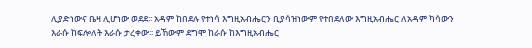ሊያድነውና ቤዛ ሊሆነው ወደደ፡፡ አዳም ከበደሉ የተነሳ እግዚአብሔርን ቢያሳዝነውም የተበደለው እግዚአብሔር ለአዳም ካሳውን እራሱ ከፍሎለት እራሱ ታረቀው፡፡ ይኸውም ደግሞ ከራሱ ከእግዚአብሔር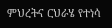ምህረትና ርህራሄ የተነሳ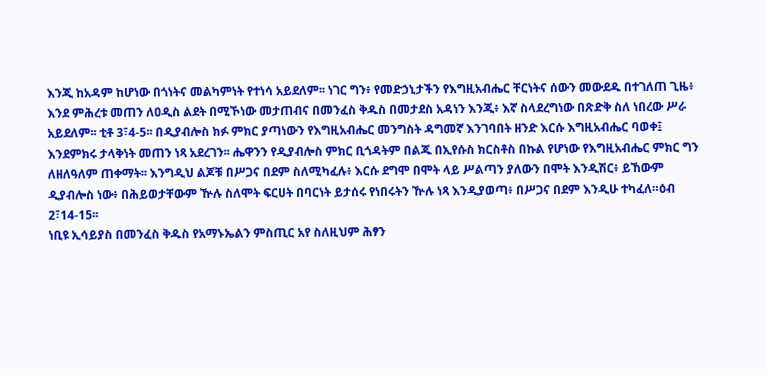እንጂ ከአዳም ከሆነው በጎነትና መልካምነት የተነሳ አይደለም፡፡ ነገር ግን፥ የመድኃኒታችን የእግዚአብሔር ቸርነትና ሰውን መውደዱ በተገለጠ ጊዜ፥ እንደ ምሕረቱ መጠን ለዐዲስ ልደት በሚኾነው መታጠብና በመንፈስ ቅዱስ በመታደስ አዳነን እንጂ፥ እኛ ስላደረግነው በጽድቅ ስለ ነበረው ሥራ አይደለም፡፡ ቲቶ 3፣4-5፡፡ በዲያብሎስ ክፉ ምክር ያጣነውን የእግዚአብሔር መንግስት ዳግመኛ እንገባበት ዘንድ እርሱ እግዚአብሔር ባወቀ፤ እንደምክሩ ታላቅነት መጠን ነጻ አደረገን፡፡ ሔዋንን የዲያብሎስ ምክር ቢጎዳትም በልጁ በኢየሱስ ክርስቶስ በኩል የሆነው የእግዚአብሔር ምክር ግን ለዘለዓለም ጠቀማት፡፡ እንግዲህ ልጆቹ በሥጋና በደም ስለሚካፈሉ፥ እርሱ ደግሞ በሞት ላይ ሥልጣን ያለውን በሞት እንዲሽር፥ ይኸውም ዲያብሎስ ነው፥ በሕይወታቸውም ዅሉ ስለሞት ፍርሀት በባርነት ይታሰሩ የነበሩትን ዅሉ ነጻ እንዲያወጣ፥ በሥጋና በደም እንዲሁ ተካፈለ።ዕብ 2፣14-15፡፡
ነቢዩ ኢሳይያስ በመንፈስ ቅዱስ የአማኑኤልን ምስጢር አየ ስለዚህም ሕፃን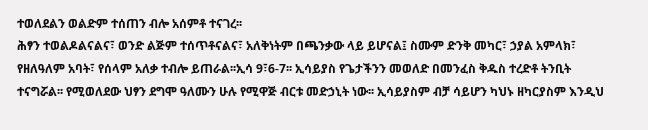ተወለደልን ወልድም ተሰጠን ብሎ አሰምቶ ተናገረ፡፡
ሕፃን ተወልዶልናልና፣ ወንድ ልጅም ተሰጥቶናልና፣ አለቅነትም በጫንቃው ላይ ይሆናል፤ ስሙም ድንቅ መካር፣ ኃያል አምላክ፣ የዘለዓለም አባት፣ የሰላም አለቃ ተብሎ ይጠራል፡፡ኢሳ 9፣6-7፡፡ ኢሳይያስ የጌታችንን መወለድ በመንፈስ ቅዱስ ተረድቶ ትንቢት ተናግሯል፡፡ የሚወለደው ህፃን ደግሞ ዓለሙን ሁሉ የሚዋጅ ብርቱ መድኃኒት ነው፡፡ ኢሳይያስም ብቻ ሳይሆን ካህኑ ዘካርያስም እንዲህ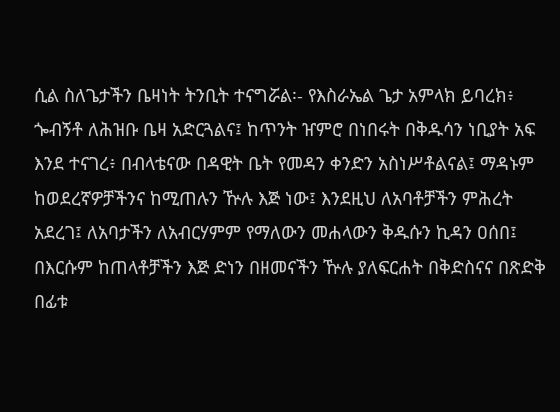ሲል ስለጌታችን ቤዛነት ትንቢት ተናግሯል፡- የእስራኤል ጌታ አምላክ ይባረክ፥ ጐብኝቶ ለሕዝቡ ቤዛ አድርጓልና፤ ከጥንት ዠምሮ በነበሩት በቅዱሳን ነቢያት አፍ እንደ ተናገረ፥ በብላቴናው በዳዊት ቤት የመዳን ቀንድን አስነሥቶልናል፤ ማዳኑም ከወደረኛዎቻችንና ከሚጠሉን ዅሉ እጅ ነው፤ እንደዚህ ለአባቶቻችን ምሕረት አደረገ፤ ለአባታችን ለአብርሃምም የማለውን መሐላውን ቅዱሱን ኪዳን ዐሰበ፤ በእርሱም ከጠላቶቻችን እጅ ድነን በዘመናችን ዅሉ ያለፍርሐት በቅድስናና በጽድቅ በፊቱ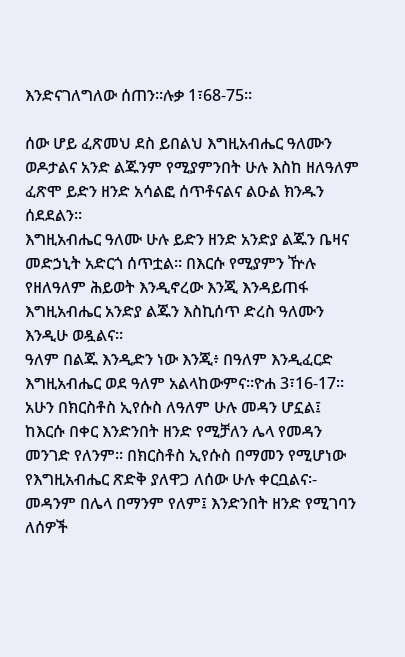እንድናገለግለው ሰጠን።ሉቃ 1፣68-75፡፡

ሰው ሆይ ፈጽመህ ደስ ይበልህ እግዚአብሔር ዓለሙን ወዶታልና አንድ ልጁንም የሚያምንበት ሁሉ እስከ ዘለዓለም ፈጽሞ ይድን ዘንድ አሳልፎ ሰጥቶናልና ልዑል ክንዱን ሰደደልን፡፡
እግዚአብሔር ዓለሙ ሁሉ ይድን ዘንድ አንድያ ልጁን ቤዛና መድኃኒት አድርጎ ሰጥቷል፡፡ በእርሱ የሚያምን ዅሉ የዘለዓለም ሕይወት እንዲኖረው እንጂ እንዳይጠፋ እግዚአብሔር አንድያ ልጁን እስኪሰጥ ድረስ ዓለሙን እንዲሁ ወዷልና።
ዓለም በልጁ እንዲድን ነው እንጂ፥ በዓለም እንዲፈርድ እግዚአብሔር ወደ ዓለም አልላከውምና።ዮሐ 3፣16-17፡፡ አሁን በክርስቶስ ኢየሱስ ለዓለም ሁሉ መዳን ሆኗል፤ ከእርሱ በቀር እንድንበት ዘንድ የሚቻለን ሌላ የመዳን መንገድ የለንም፡፡ በክርስቶስ ኢየሱስ በማመን የሚሆነው የእግዚአብሔር ጽድቅ ያለዋጋ ለሰው ሁሉ ቀርቧልና፡- መዳንም በሌላ በማንም የለም፤ እንድንበት ዘንድ የሚገባን ለሰዎች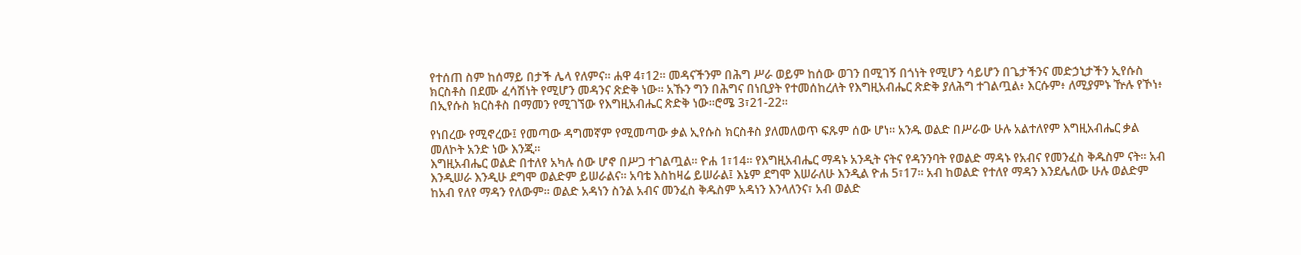የተሰጠ ስም ከሰማይ በታች ሌላ የለምና። ሐዋ 4፣12፡፡ መዳናችንም በሕግ ሥራ ወይም ከሰው ወገን በሚገኝ በጎነት የሚሆን ሳይሆን በጌታችንና መድኃኒታችን ኢየሱስ ክርስቶስ በደሙ ፈሳሽነት የሚሆን መዳንና ጽድቅ ነው፡፡ አኹን ግን በሕግና በነቢያት የተመሰከረለት የእግዚአብሔር ጽድቅ ያለሕግ ተገልጧል፥ እርሱም፥ ለሚያምኑ ዅሉ የኾነ፥ በኢየሱስ ክርስቶስ በማመን የሚገኘው የእግዚአብሔር ጽድቅ ነው፡፡ሮሜ 3፣21-22፡፡

የነበረው የሚኖረው፤ የመጣው ዳግመኛም የሚመጣው ቃል ኢየሱስ ክርስቶስ ያለመለወጥ ፍጹም ሰው ሆነ፡፡ አንዱ ወልድ በሥራው ሁሉ አልተለየም እግዚአብሔር ቃል መለኮት አንድ ነው እንጂ፡፡
እግዚአብሔር ወልድ በተለየ አካሉ ሰው ሆኖ በሥጋ ተገልጧል፡፡ ዮሐ 1፣14፡፡ የእግዚአብሔር ማዳኑ አንዲት ናትና የዳንንባት የወልድ ማዳኑ የአብና የመንፈስ ቅዱስም ናት፡፡ አብ እንዲሠራ እንዲሁ ደግሞ ወልድም ይሠራልና፡፡ አባቴ እስከዛሬ ይሠራል፤ እኔም ደግሞ እሠራለሁ እንዲል ዮሐ 5፣17፡፡ አብ ከወልድ የተለየ ማዳን እንደሌለው ሁሉ ወልድም ከአብ የለየ ማዳን የለውም፡፡ ወልድ አዳነን ስንል አብና መንፈስ ቅዱስም አዳነን እንላለንና፣ አብ ወልድ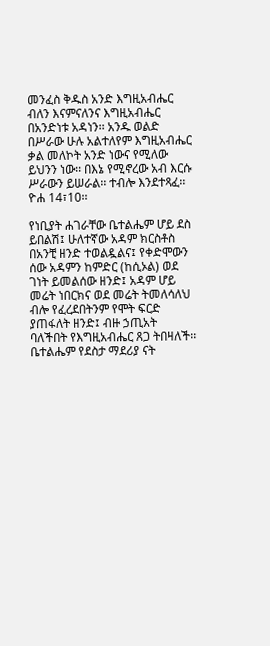መንፈስ ቅዱስ አንድ እግዚአብሔር ብለን እናምናለንና እግዚአብሔር በአንድነቱ አዳነን፡፡ አንዱ ወልድ በሥራው ሁሉ አልተለየም እግዚአብሔር ቃል መለኮት አንድ ነውና የሚለው ይህንን ነው፡፡ በእኔ የሚኖረው አብ እርሱ ሥራውን ይሠራል፡፡ ተብሎ እንደተጻፈ፡፡ ዮሐ 14፣10፡፡

የነቢያት ሐገራቸው ቤተልሔም ሆይ ደስ ይበልሽ፤ ሁለተኛው አዳም ክርስቶስ በአንቺ ዘንድ ተወልዷልና፤ የቀድሞውን ሰው አዳምን ከምድር (ከሲኦል) ወደ ገነት ይመልሰው ዘንድ፤ አዳም ሆይ መሬት ነበርክና ወደ መሬት ትመለሳለህ ብሎ የፈረደበትንም የሞት ፍርድ ያጠፋለት ዘንድ፤ ብዙ ኃጢአት ባለችበት የእግዚአብሔር ጸጋ ትበዛለች፡፡
ቤተልሔም የደስታ ማደሪያ ናት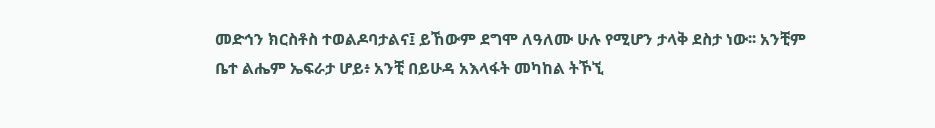መድኅን ክርስቶስ ተወልዶባታልና፤ ይኸውም ደግሞ ለዓለሙ ሁሉ የሚሆን ታላቅ ደስታ ነው፡፡ አንቺም ቤተ ልሔም ኤፍራታ ሆይ፥ አንቺ በይሁዳ አእላፋት መካከል ትኾኚ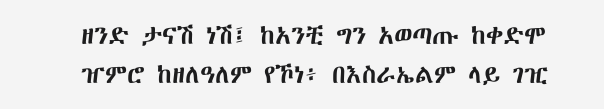ዘንድ ታናሽ ነሽ፤ ከአንቺ ግን አወጣጡ ከቀድሞ ዠምሮ ከዘለዓለም የኾነ፥ በእስራኤልም ላይ ገዢ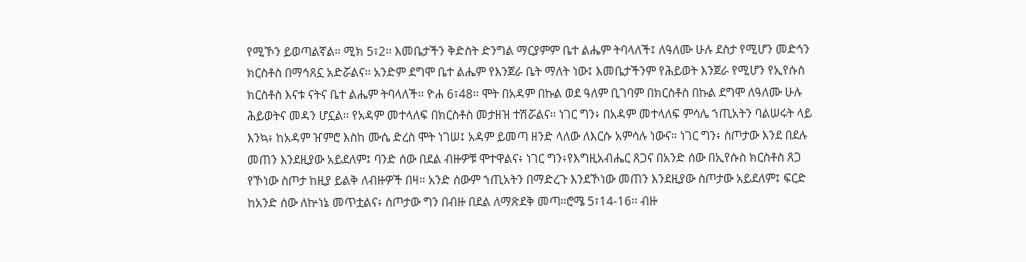የሚኾን ይወጣልኛል። ሚክ 5፣2፡፡ እመቤታችን ቅድስት ድንግል ማርያምም ቤተ ልሔም ትባላለች፤ ለዓለሙ ሁሉ ደስታ የሚሆን መድኅን ክርስቶስ በማኅጸኗ አድሯልና፡፡ አንድም ደግሞ ቤተ ልሔም የእንጀራ ቤት ማለት ነው፤ እመቤታችንም የሕይወት እንጀራ የሚሆን የኢየሱስ ክርስቶስ እናቱ ናትና ቤተ ልሔም ትባላለች፡፡ ዮሐ 6፣48፡፡ ሞት በአዳም በኩል ወደ ዓለም ቢገባም በክርስቶስ በኩል ደግሞ ለዓለሙ ሁሉ ሕይወትና መዳን ሆኗል፡፡ የአዳም መተላለፍ በክርስቶስ መታዘዝ ተሽሯልና፡፡ ነገር ግን፥ በአዳም መተላለፍ ምሳሌ ኀጢአትን ባልሠሩት ላይ እንኳ፥ ከአዳም ዠምሮ እስከ ሙሴ ድረስ ሞት ነገሠ፤ አዳም ይመጣ ዘንድ ላለው ለእርሱ አምሳሉ ነውና። ነገር ግን፥ ስጦታው እንደ በደሉ መጠን እንደዚያው አይደለም፤ ባንድ ሰው በደል ብዙዎቹ ሞተዋልና፥ ነገር ግን፥የእግዚአብሔር ጸጋና በአንድ ሰው በኢየሱስ ክርስቶስ ጸጋ የኾነው ስጦታ ከዚያ ይልቅ ለብዙዎች በዛ። አንድ ሰውም ኀጢአትን በማድረጉ እንደኾነው መጠን እንደዚያው ስጦታው አይደለም፤ ፍርድ ከአንድ ሰው ለኵነኔ መጥቷልና፥ ስጦታው ግን በብዙ በደል ለማጽደቅ መጣ።ሮሜ 5፣14-16፡፡ ብዙ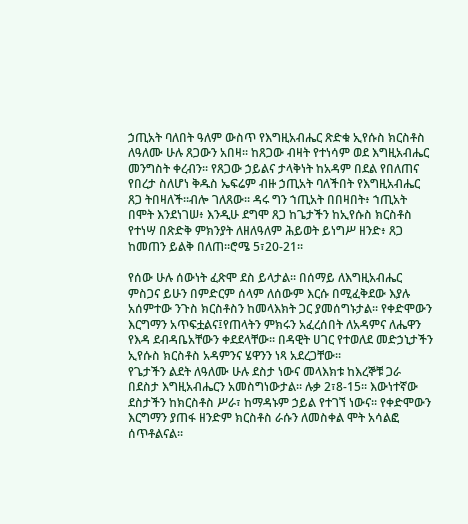ኃጢአት ባለበት ዓለም ውስጥ የእግዚአብሔር ጽድቁ ኢየሱስ ክርስቶስ ለዓለሙ ሁሉ ጸጋውን አበዛ፡፡ ከጸጋው ብዛት የተነሳም ወደ እግዚአብሔር መንግስት ቀረብን፡፡ የጸጋው ኃይልና ታላቅነት ከአዳም በደል የበለጠና የበረታ ስለሆነ ቅዱስ ኤፍሬም ብዙ ኃጢአት ባለችበት የእግዚአብሔር ጸጋ ትበዛለች፡፡ብሎ ገለጸው፡፡ ዳሩ ግን ኀጢአት በበዛበት፥ ኀጢአት በሞት እንደነገሠ፥ እንዲሁ ደግሞ ጸጋ ከጌታችን ከኢየሱስ ክርስቶስ የተነሣ በጽድቅ ምክንያት ለዘለዓለም ሕይወት ይነግሥ ዘንድ፥ ጸጋ ከመጠን ይልቅ በለጠ።ሮሜ 5፣20-21፡፡

የሰው ሁሉ ሰውነት ፈጽሞ ደስ ይላታል፡፡ በሰማይ ለእግዚአብሔር ምስጋና ይሁን በምድርም ሰላም ለሰውም እርሱ በሚፈቅደው እያሉ አሰምተው ንጉስ ክርስቶስን ከመላእክት ጋር ያመሰግኑታል፡፡ የቀድሞውን እርግማን አጥፍቷልና፤የጠላትን ምክሩን አፈረሰበት ለአዳምና ለሔዋን የእዳ ደብዳቤአቸውን ቀደደላቸው፡፡ በዳዊት ሀገር የተወለደ መድኃኒታችን ኢየሱስ ክርስቶስ አዳምንና ሄዋንን ነጻ አደረጋቸው፡፡
የጌታችን ልደት ለዓለሙ ሁሉ ደስታ ነውና መላእክቱ ከእረኞቹ ጋራ በደስታ እግዚአብሔርን አመስግነውታል፡፡ ሉቃ 2፣8-15፡፡ እውነተኛው ደስታችን ከክርስቶስ ሥራ፣ ከማዳኑም ኃይል የተገኘ ነውና፡፡ የቀድሞውን እርግማን ያጠፋ ዘንድም ክርስቶስ ራሱን ለመስቀል ሞት አሳልፎ ሰጥቶልናል፡፡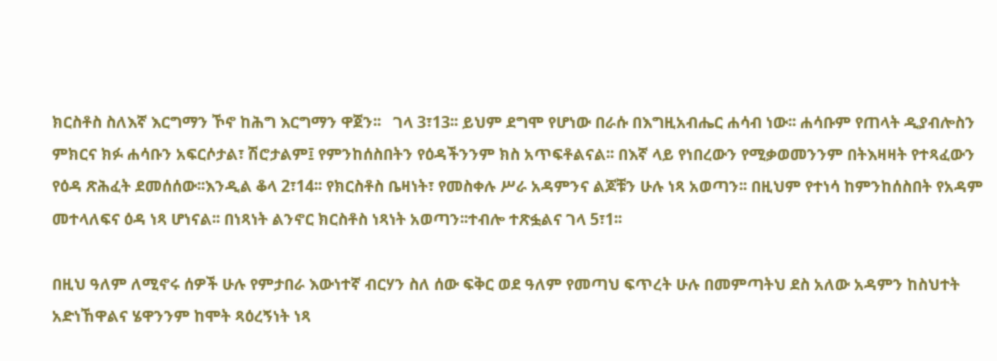ክርስቶስ ስለእኛ እርግማን ኾኖ ከሕግ እርግማን ዋጀን፡፡   ገላ 3፣13፡፡ ይህም ደግሞ የሆነው በራሱ በእግዚአብሔር ሐሳብ ነው፡፡ ሐሳቡም የጠላት ዲያብሎስን ምክርና ክፉ ሐሳቡን አፍርሶታል፣ ሽሮታልም፤ የምንከሰስበትን የዕዳችንንም ክስ አጥፍቶልናል፡፡ በእኛ ላይ የነበረውን የሚቃወመንንም በትእዛዛት የተጻፈውን የዕዳ ጽሕፈት ደመሰሰው፡፡እንዲል ቆላ 2፣14፡፡ የክርስቶስ ቤዛነት፣ የመስቀሉ ሥራ አዳምንና ልጆቹን ሁሉ ነጻ አወጣን፡፡ በዚህም የተነሳ ከምንከሰስበት የአዳም መተላለፍና ዕዳ ነጻ ሆነናል፡፡ በነጻነት ልንኖር ክርስቶስ ነጻነት አወጣን፡፡ተብሎ ተጽፏልና ገላ 5፣1፡፡

በዚህ ዓለም ለሚኖሩ ሰዎች ሁሉ የምታበራ እውነተኛ ብርሃን ስለ ሰው ፍቅር ወደ ዓለም የመጣህ ፍጥረት ሁሉ በመምጣትህ ደስ አለው አዳምን ከስህተት አድነኸዋልና ሄዋንንም ከሞት ጻዕረኝነት ነጻ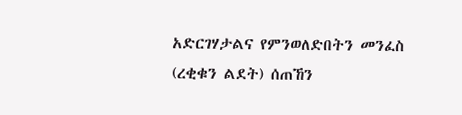አድርገሃታልና የምንወለድበትን መንፈስ (ረቂቁን ልደት) ሰጠኸን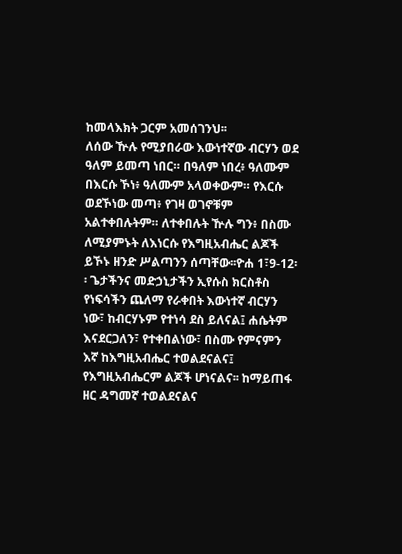ከመላእክት ጋርም አመሰገንህ፡፡
ለሰው ዅሉ የሚያበራው እውነተኛው ብርሃን ወደ ዓለም ይመጣ ነበር። በዓለም ነበረ፥ ዓለሙም በእርሱ ኾነ፥ ዓለሙም አላወቀውም። የእርሱ ወደኾነው መጣ፥ የገዛ ወገኖቹም አልተቀበሉትም። ለተቀበሉት ዅሉ ግን፥ በስሙ ለሚያምኑት ለእነርሱ የእግዚአብሔር ልጆች ይኾኑ ዘንድ ሥልጣንን ሰጣቸው፡፡ዮሐ 1፣9-12፡፡ ጌታችንና መድኃኒታችን ኢየሱስ ክርስቶስ የነፍሳችን ጨለማ የራቀበት እውነተኛ ብርሃን ነው፣ ከብርሃኑም የተነሳ ደስ ይለናል፤ ሐሴትም እናደርጋለን፣ የተቀበልነው፣ በስሙ የምናምን እኛ ከእግዚአብሔር ተወልደናልና፤ የእግዚአብሔርም ልጆች ሆነናልና፡፡ ከማይጠፋ ዘር ዳግመኛ ተወልደናልና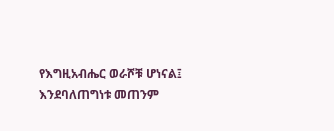የእግዚአብሔር ወራሾቹ ሆነናል፤ እንደባለጠግነቱ መጠንም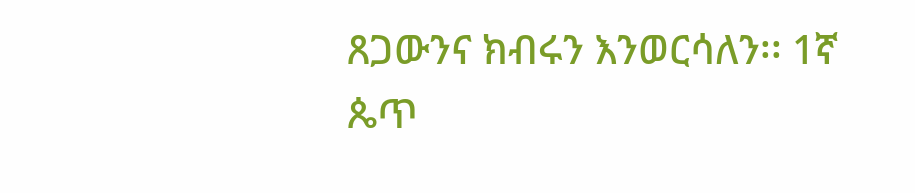ጸጋውንና ክብሩን እንወርሳለን፡፡ 1ኛ ጴጥ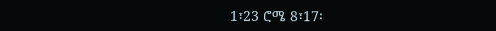1፣23 ሮሜ 8፣17፡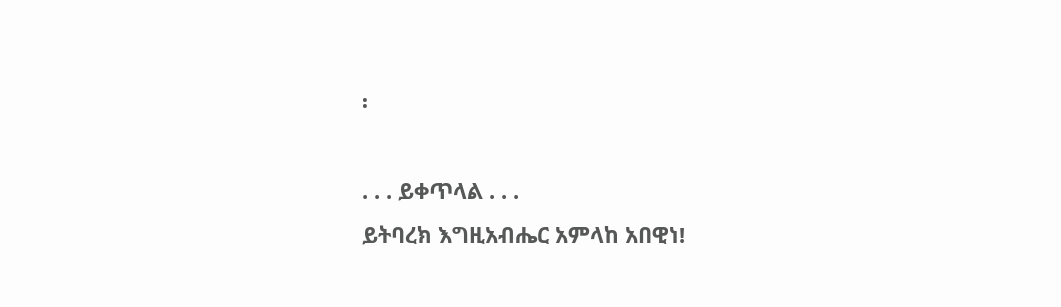፡

. . . ይቀጥላል . . .
ይትባረክ እግዚአብሔር አምላከ አበዊነ!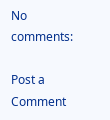No comments:

Post a Comment